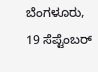ಬೆಂಗಳೂರು, 19 ಸೆಪ್ಟೆಂಬರ್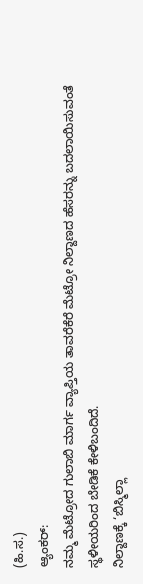(ಹಿ.ಸ.)
ಆ್ಯಂಕರ್:
ನಮ್ಮ ಮೆಟ್ರೋದ ಗುಲಾಬಿ ಮಾರ್ಗ ವ್ಯಾಪ್ತಿಯ ತಾವರೆಕೆರೆ ಮೆಟ್ರೋ ನಿಲ್ದಾಣದ ಹೆಸರನ್ನು ಬದಲಾಯಿಸುವಂತೆ ಸ್ಥಳೀಯರಿಂದ ಬೇಡಿಕೆ ಕೇಳಿಬಂದಿದೆ.
ನಿಲ್ದಾಣಕ್ಕೆ ‘ಬಿಸ್ಮಿಲ್ಲಾ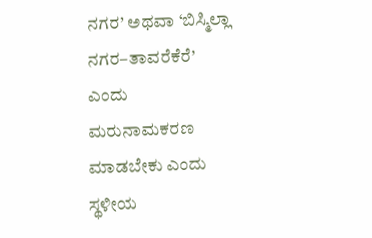ನಗರ’ ಅಥವಾ ‘ಬಿಸ್ಮಿಲ್ಲಾ ನಗರ–ತಾವರೆಕೆರೆ’ ಎಂದು ಮರುನಾಮಕರಣ ಮಾಡಬೇಕು ಎಂದು ಸ್ಥಳೀಯ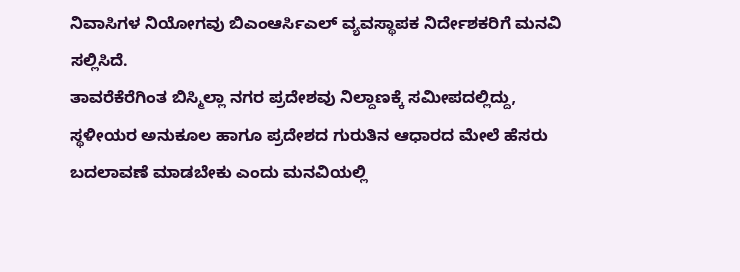ನಿವಾಸಿಗಳ ನಿಯೋಗವು ಬಿಎಂಆರ್ಸಿಎಲ್ ವ್ಯವಸ್ಥಾಪಕ ನಿರ್ದೇಶಕರಿಗೆ ಮನವಿ ಸಲ್ಲಿಸಿದೆ.
ತಾವರೆಕೆರೆಗಿಂತ ಬಿಸ್ಮಿಲ್ಲಾ ನಗರ ಪ್ರದೇಶವು ನಿಲ್ದಾಣಕ್ಕೆ ಸಮೀಪದಲ್ಲಿದ್ದು, ಸ್ಥಳೀಯರ ಅನುಕೂಲ ಹಾಗೂ ಪ್ರದೇಶದ ಗುರುತಿನ ಆಧಾರದ ಮೇಲೆ ಹೆಸರು ಬದಲಾವಣೆ ಮಾಡಬೇಕು ಎಂದು ಮನವಿಯಲ್ಲಿ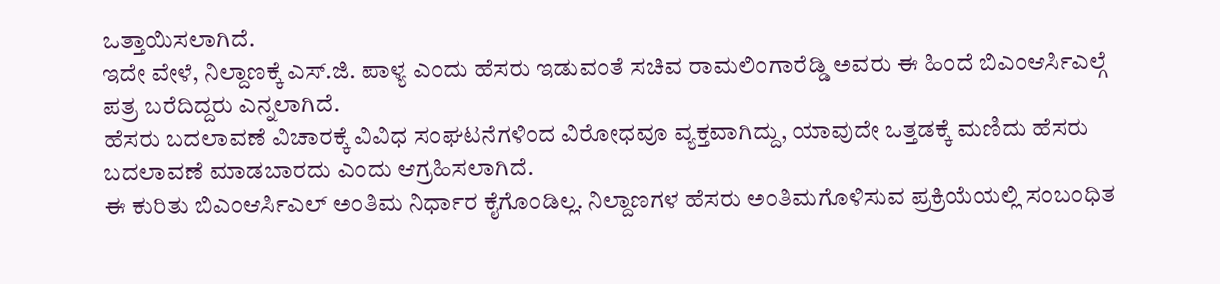ಒತ್ತಾಯಿಸಲಾಗಿದೆ.
ಇದೇ ವೇಳೆ, ನಿಲ್ದಾಣಕ್ಕೆ ಎಸ್.ಜಿ. ಪಾಳ್ಯ ಎಂದು ಹೆಸರು ಇಡುವಂತೆ ಸಚಿವ ರಾಮಲಿಂಗಾರೆಡ್ಡಿ ಅವರು ಈ ಹಿಂದೆ ಬಿಎಂಆರ್ಸಿಎಲ್ಗೆ ಪತ್ರ ಬರೆದಿದ್ದರು ಎನ್ನಲಾಗಿದೆ.
ಹೆಸರು ಬದಲಾವಣೆ ವಿಚಾರಕ್ಕೆ ವಿವಿಧ ಸಂಘಟನೆಗಳಿಂದ ವಿರೋಧವೂ ವ್ಯಕ್ತವಾಗಿದ್ದು, ಯಾವುದೇ ಒತ್ತಡಕ್ಕೆ ಮಣಿದು ಹೆಸರು ಬದಲಾವಣೆ ಮಾಡಬಾರದು ಎಂದು ಆಗ್ರಹಿಸಲಾಗಿದೆ.
ಈ ಕುರಿತು ಬಿಎಂಆರ್ಸಿಎಲ್ ಅಂತಿಮ ನಿರ್ಧಾರ ಕೈಗೊಂಡಿಲ್ಲ. ನಿಲ್ದಾಣಗಳ ಹೆಸರು ಅಂತಿಮಗೊಳಿಸುವ ಪ್ರಕ್ರಿಯೆಯಲ್ಲಿ ಸಂಬಂಧಿತ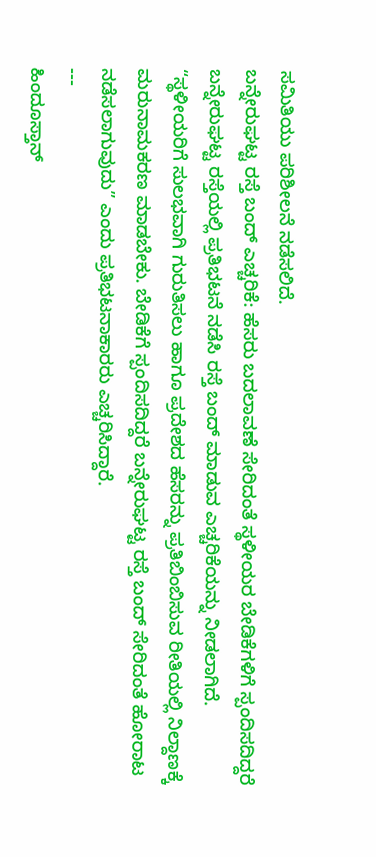ಸಮಿತಿಯು ಪರಿಶೀಲನೆ ನಡೆಸಲಿದೆ.
ಬನ್ನೇರುಘಟ್ಟ ರಸ್ತೆ ಬಂದ್ ಎಚ್ಚರಿಕೆ: ಹೆಸರು ಬದಲಾವಣೆ ಸೇರಿದಂತೆ ಸ್ಥಳೀಯರ ಬೇಡಿಕೆಗಳಿಗೆ ಸ್ಪಂದಿಸದಿದ್ದರೆ ಬನ್ನೇರುಘಟ್ಟ ರಸ್ತೆಯಲ್ಲಿ ಪ್ರತಿಭಟನೆ ನಡೆಸಿ ರಸ್ತೆ ಬಂದ್ ಮಾಡುವ ಎಚ್ಚರಿಕೆಯನ್ನು ನೀಡಲಾಗಿದೆ.
“ಸ್ಥಳೀಯರಿಗೆ ಸುಲಭವಾಗಿ ಗುರುತಿಸಲು ಹಾಗೂ ಪ್ರದೇಶದ ಹೆಸರನ್ನು ಪ್ರತಿಬಿಂಬಿಸುವ ರೀತಿಯಲ್ಲಿ ನಿಲ್ದಾಣಕ್ಕೆ ಮರುನಾಮಕರಣ ಮಾಡಬೇಕು. ಬೇಡಿಕೆಗೆ ಸ್ಪಂದಿಸದಿದ್ದರೆ ಬನ್ನೇರುಘಟ್ಟ ರಸ್ತೆ ಬಂದ್ ಸೇರಿದಂತೆ ಹೋರಾಟ ನಡೆಸಲಾಗುವುದು” ಎಂದು ಪ್ರತಿಭಟನಾಕಾರರು ಎಚ್ಚರಿಸಿದ್ದಾರೆ.
---
ಹಿಂದೂಸ್ತಾನ್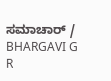ಸಮಾಚಾರ್ / BHARGAVI G R